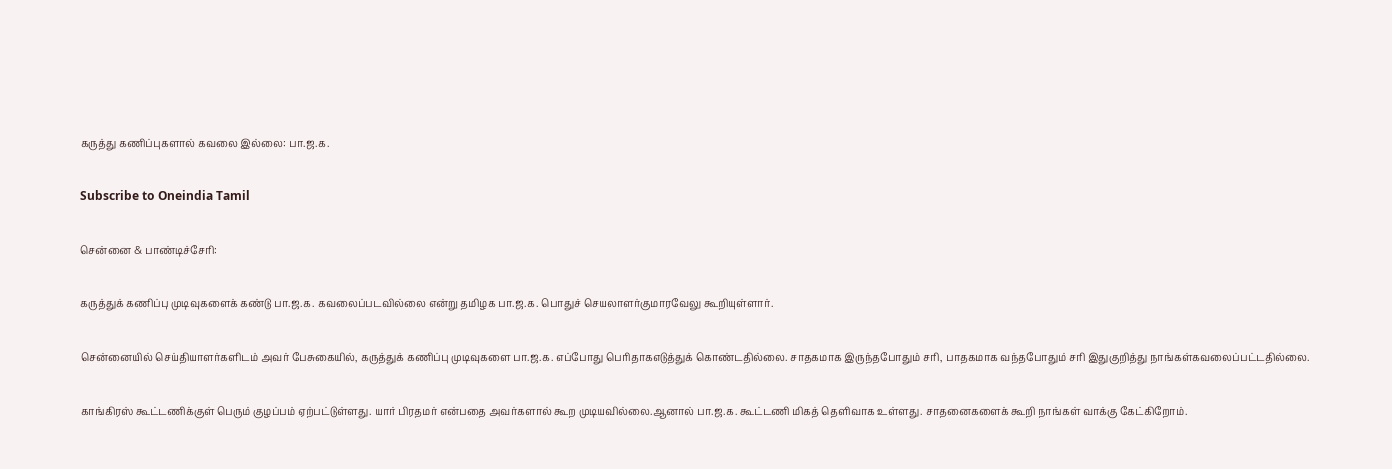கருத்து கணிப்புகளால் கவலை இல்லை: பா.ஜ.க.

Subscribe to Oneindia Tamil

சென்னை & பாண்டிச்சேரி:

கருத்துக் கணிப்பு முடிவுகளைக் கண்டு பா.ஜ.க. கவலைப்படவில்லை என்று தமிழக பா.ஜ.க. பொதுச் செயலாளர்குமாரவேலு கூறியுள்ளார்.

சென்னையில் செய்தியாளர்களிடம் அவர் பேசுகையில், கருத்துக் கணிப்பு முடிவுகளை பா.ஜ.க. எப்போது பெரிதாகஎடுத்துக் கொண்டதில்லை. சாதகமாக இருந்தபோதும் சரி, பாதகமாக வந்தபோதும் சரி இதுகுறித்து நாங்கள்கவலைப்பட்டதில்லை.

காங்கிரஸ் கூட்டணிக்குள் பெரும் குழப்பம் ஏற்பட்டுள்ளது. யார் பிரதமர் என்பதை அவர்களால் கூற முடியவில்லை.ஆனால் பா.ஜ.க. கூட்டணி மிகத் தெளிவாக உள்ளது. சாதனைகளைக் கூறி நாங்கள் வாக்கு கேட்கிறோம்.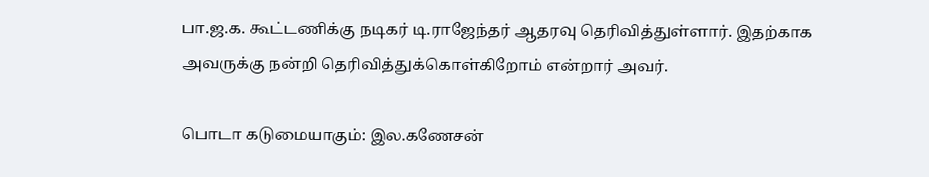பா.ஜ.க. கூட்டணிக்கு நடிகர் டி.ராஜேந்தர் ஆதரவு தெரிவித்துள்ளார். இதற்காக அவருக்கு நன்றி தெரிவித்துக்கொள்கிறோம் என்றார் அவர்.

பொடா கடுமையாகும்: இல.கணேசன்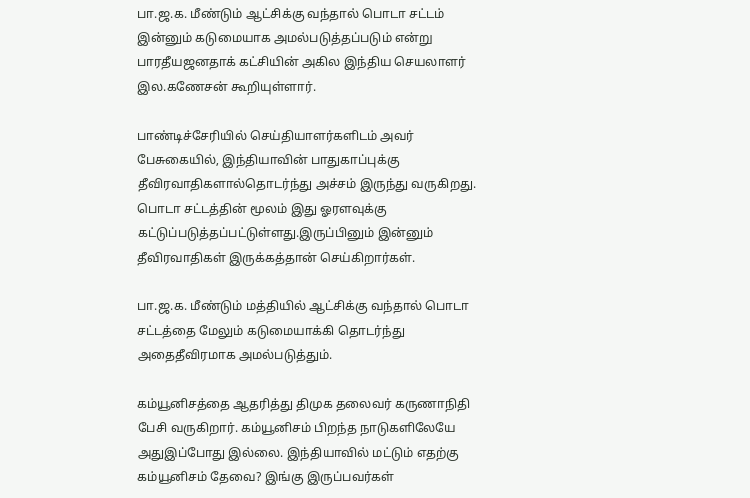பா.ஜ.க. மீண்டும் ஆட்சிக்கு வந்தால் பொடா சட்டம் இன்னும் கடுமையாக அமல்படுத்தப்படும் என்று பாரதீயஜனதாக் கட்சியின் அகில இந்திய செயலாளர் இல.கணேசன் கூறியுள்ளார்.

பாண்டிச்சேரியில் செய்தியாளர்களிடம் அவர் பேசுகையில், இந்தியாவின் பாதுகாப்புக்கு தீவிரவாதிகளால்தொடர்ந்து அச்சம் இருந்து வருகிறது. பொடா சட்டத்தின் மூலம் இது ஓரளவுக்கு கட்டுப்படுத்தப்பட்டுள்ளது.இருப்பினும் இன்னும் தீவிரவாதிகள் இருக்கத்தான் செய்கிறார்கள்.

பா.ஜ.க. மீண்டும் மத்தியில் ஆட்சிக்கு வந்தால் பொடா சட்டத்தை மேலும் கடுமையாக்கி தொடர்ந்து அதைதீவிரமாக அமல்படுத்தும்.

கம்யூனிசத்தை ஆதரித்து திமுக தலைவர் கருணாநிதி பேசி வருகிறார். கம்யூனிசம் பிறந்த நாடுகளிலேயே அதுஇப்போது இல்லை. இந்தியாவில் மட்டும் எதற்கு கம்யூனிசம் தேவை? இங்கு இருப்பவர்கள்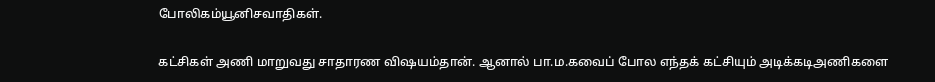போலிகம்யூனிசவாதிகள்.

கட்சிகள் அணி மாறுவது சாதாரண விஷயம்தான். ஆனால் பா.ம.கவைப் போல எந்தக் கட்சியும் அடிக்கடிஅணிகளை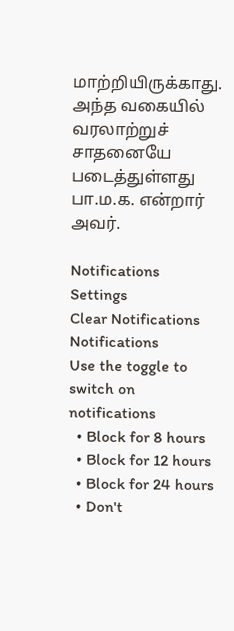மாற்றியிருக்காது. அந்த வகையில் வரலாற்றுச் சாதனையே படைத்துள்ளது பா.ம.க. என்றார் அவர்.

Notifications
Settings
Clear Notifications
Notifications
Use the toggle to switch on notifications
  • Block for 8 hours
  • Block for 12 hours
  • Block for 24 hours
  • Don't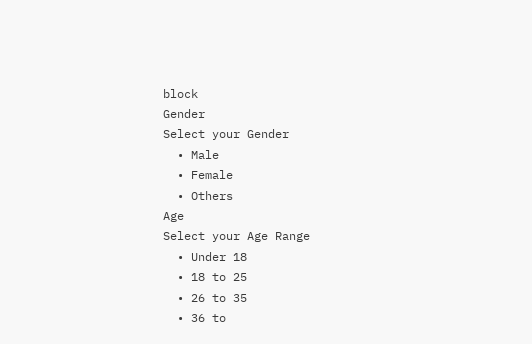block
Gender
Select your Gender
  • Male
  • Female
  • Others
Age
Select your Age Range
  • Under 18
  • 18 to 25
  • 26 to 35
  • 36 to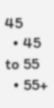45
  • 45 to 55
  • 55+